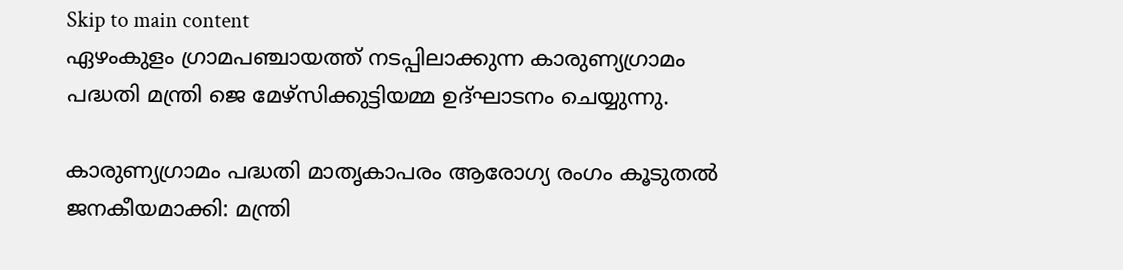Skip to main content
ഏഴംകുളം ഗ്രാമപഞ്ചായത്ത് നടപ്പിലാക്കുന്ന കാരുണ്യഗ്രാമം പദ്ധതി മന്ത്രി ജെ മേഴ്‌സിക്കുട്ടിയമ്മ ഉദ്ഘാടനം ചെയ്യുന്നു.

കാരുണ്യഗ്രാമം പദ്ധതി മാതൃകാപരം ആരോഗ്യ രംഗം കൂടുതല്‍ ജനകീയമാക്കി: മന്ത്രി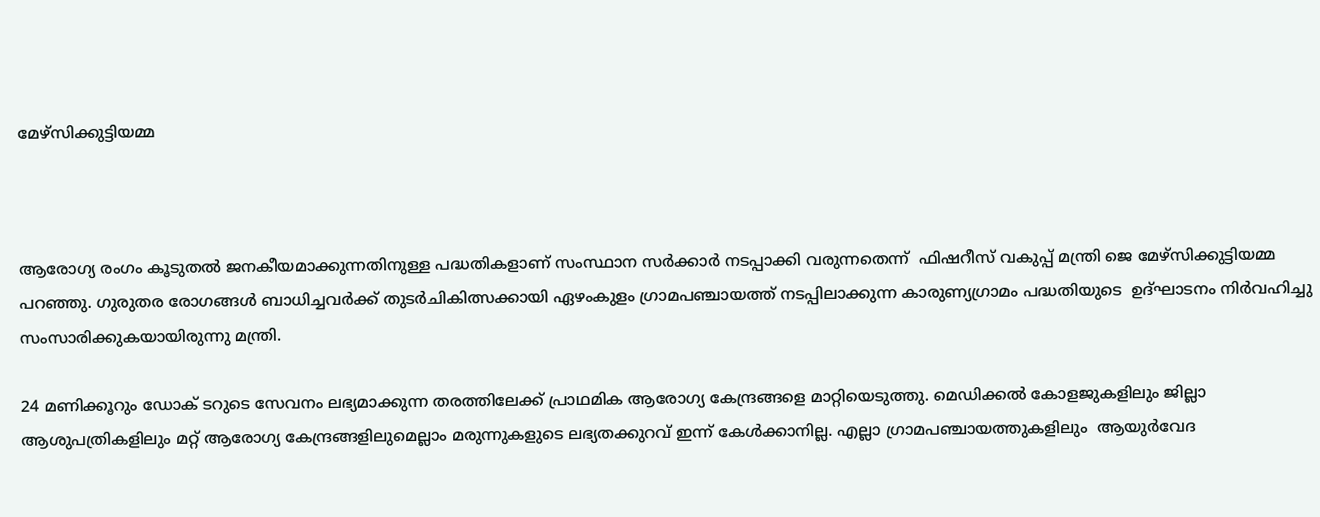മേഴ്‌സിക്കുട്ടിയമ്മ



ആരോഗ്യ രംഗം കൂടുതല്‍ ജനകീയമാക്കുന്നതിനുള്ള പദ്ധതികളാണ് സംസ്ഥാന സര്‍ക്കാര്‍ നടപ്പാക്കി വരുന്നതെന്ന്  ഫിഷറീസ് വകുപ്പ് മന്ത്രി ജെ മേഴ്‌സിക്കുട്ടിയമ്മ പറഞ്ഞു. ഗുരുതര രോഗങ്ങള്‍ ബാധിച്ചവര്‍ക്ക് തുടര്‍ചികിത്സക്കായി ഏഴംകുളം ഗ്രാമപഞ്ചായത്ത് നടപ്പിലാക്കുന്ന കാരുണ്യഗ്രാമം പദ്ധതിയുടെ  ഉദ്ഘാടനം നിര്‍വഹിച്ചു സംസാരിക്കുകയായിരുന്നു മന്ത്രി.

24 മണിക്കൂറും ഡോക് ടറുടെ സേവനം ലഭ്യമാക്കുന്ന തരത്തിലേക്ക് പ്രാഥമിക ആരോഗ്യ കേന്ദ്രങ്ങളെ മാറ്റിയെടുത്തു. മെഡിക്കല്‍ കോളജുകളിലും ജില്ലാ ആശുപത്രികളിലും മറ്റ് ആരോഗ്യ കേന്ദ്രങ്ങളിലുമെല്ലാം മരുന്നുകളുടെ ലഭ്യതക്കുറവ് ഇന്ന് കേള്‍ക്കാനില്ല. എല്ലാ ഗ്രാമപഞ്ചായത്തുകളിലും  ആയുര്‍വേദ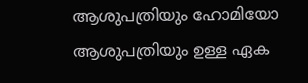ആശുപത്രിയും ഹോമിയോ ആശുപത്രിയും ഉള്ള ഏക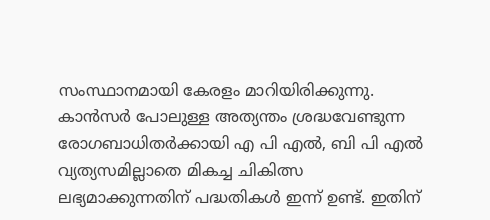സംസ്ഥാനമായി കേരളം മാറിയിരിക്കുന്നു. കാന്‍സര്‍ പോലുള്ള അത്യന്തം ശ്രദ്ധവേണ്ടുന്ന രോഗബാധിതര്‍ക്കായി എ പി എല്‍, ബി പി എല്‍ വ്യത്യസമില്ലാതെ മികച്ച ചികിത്സ ലഭ്യമാക്കുന്നതിന് പദ്ധതികള്‍ ഇന്ന് ഉണ്ട്. ഇതിന്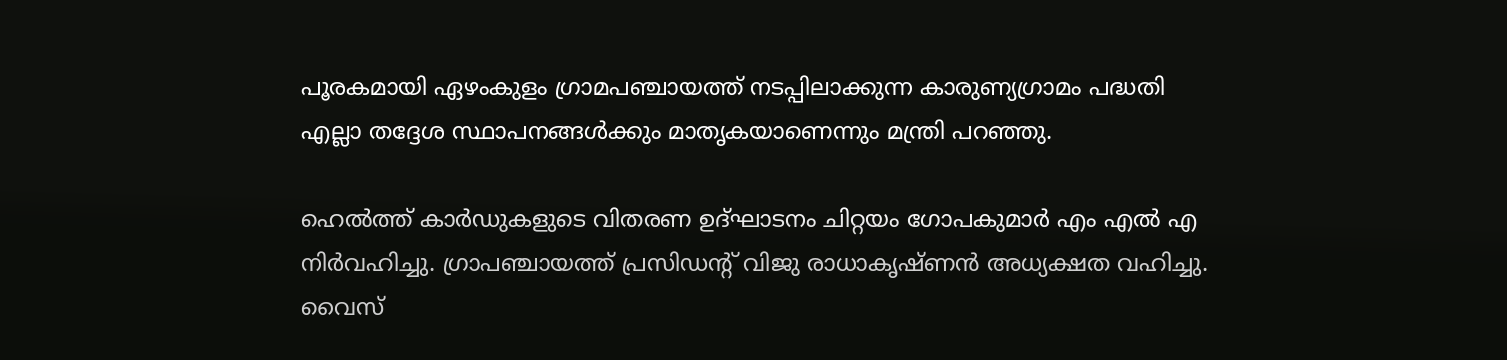പൂരകമായി ഏഴംകുളം ഗ്രാമപഞ്ചായത്ത് നടപ്പിലാക്കുന്ന കാരുണ്യഗ്രാമം പദ്ധതി എല്ലാ തദ്ദേശ സ്ഥാപനങ്ങള്‍ക്കും മാതൃകയാണെന്നും മന്ത്രി പറഞ്ഞു.

ഹെല്‍ത്ത് കാര്‍ഡുകളുടെ വിതരണ ഉദ്ഘാടനം ചിറ്റയം ഗോപകുമാര്‍ എം എല്‍ എ നിര്‍വഹിച്ചു. ഗ്രാപഞ്ചായത്ത് പ്രസിഡന്റ് വിജു രാധാകൃഷ്ണന്‍ അധ്യക്ഷത വഹിച്ചു. വൈസ്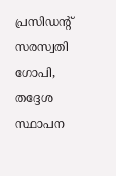പ്രസിഡന്റ് സരസ്വതി ഗോപി, തദ്ദേശ സ്ഥാപന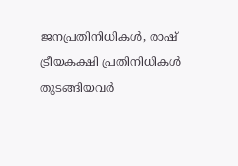ജനപ്രതിനിധികള്‍, രാഷ് ട്രീയകക്ഷി പ്രതിനിധികള്‍ തുടങ്ങിയവര്‍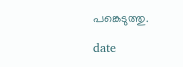പങ്കെടുത്തു.

date